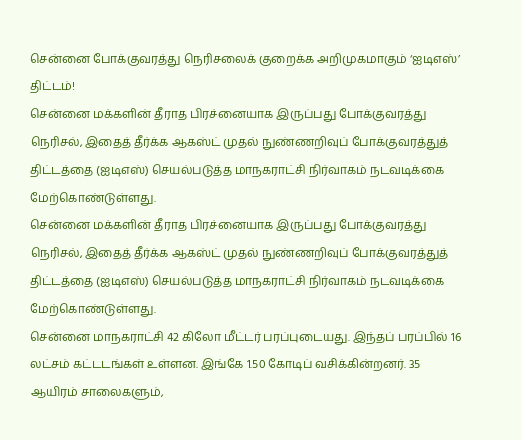சென்னை போக்குவரத்து நெரிசலைக் குறைக்க அறிமுகமாகும் ‘ஐடிஎஸ்’ திட்டம்!
சென்னை மக்களின் தீராத பிரச்னையாக இருப்பது போக்குவரத்து நெரிசல், இதைத் தீர்க்க ஆகஸ்ட் முதல் நுண்ணறிவுப் போக்குவரத்துத் திட்டத்தை (ஐடிஎஸ்) செயல்படுத்த மாநகராட்சி நிர்வாகம் நடவடிக்கை மேற்கொண்டுள்ளது.
சென்னை மக்களின் தீராத பிரச்னையாக இருப்பது போக்குவரத்து நெரிசல், இதைத் தீர்க்க ஆகஸ்ட் முதல் நுண்ணறிவுப் போக்குவரத்துத் திட்டத்தை (ஐடிஎஸ்) செயல்படுத்த மாநகராட்சி நிர்வாகம் நடவடிக்கை மேற்கொண்டுள்ளது.
சென்னை மாநகராட்சி 42 கிலோ மீட்டர் பரப்புடையது. இந்தப் பரப்பில் 16 லட்சம் கட்டடங்கள் உள்ளன. இங்கே 1.50 கோடிப் வசிக்கின்றனர். 35 ஆயிரம் சாலைகளும்,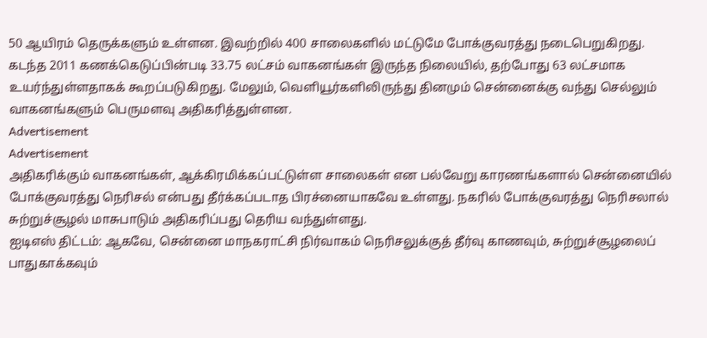50 ஆயிரம் தெருக்களும் உள்ளன. இவற்றில் 400 சாலைகளில் மட்டுமே போக்குவரத்து நடைபெறுகிறது.
கடந்த 2011 கணக்கெடுப்பின்படி 33.75 லட்சம் வாகனங்கள் இருந்த நிலையில், தற்போது 63 லட்சமாக உயர்ந்துள்ளதாகக் கூறப்படுகிறது. மேலும், வெளியூர்களிலிருந்து தினமும் சென்னைக்கு வந்து செல்லும் வாகனங்களும் பெருமளவு அதிகரித்துள்ளன.
Advertisement
Advertisement
அதிகரிக்கும் வாகனங்கள், ஆக்கிரமிக்கப்பட்டுள்ள சாலைகள் என பல்வேறு காரணங்களால் சென்னையில் போக்குவரத்து நெரிசல் என்பது தீர்க்கப்படாத பிரச்னையாகவே உள்ளது. நகரில் போக்குவரத்து நெரிசலால் சுற்றுச்சூழல் மாசுபாடும் அதிகரிப்பது தெரிய வந்துள்ளது.
ஐடிஎஸ் திட்டம்: ஆகவே, சென்னை மாநகராட்சி நிர்வாகம் நெரிசலுக்குத் தீர்வு காணவும், சுற்றுச்சூழலைப் பாதுகாக்கவும்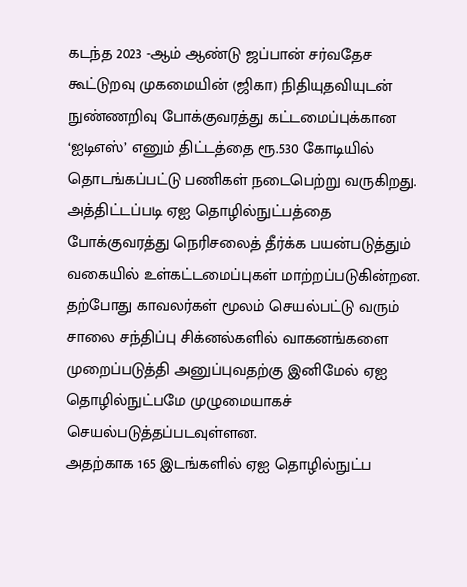கடந்த 2023 -ஆம் ஆண்டு ஜப்பான் சர்வதேச கூட்டுறவு முகமையின் (ஜிகா) நிதியுதவியுடன் நுண்ணறிவு போக்குவரத்து கட்டமைப்புக்கான ‘ஐடிஎஸ்’ எனும் திட்டத்தை ரூ.530 கோடியில் தொடங்கப்பட்டு பணிகள் நடைபெற்று வருகிறது.
அத்திட்டப்படி ஏஐ தொழில்நுட்பத்தை போக்குவரத்து நெரிசலைத் தீர்க்க பயன்படுத்தும் வகையில் உள்கட்டமைப்புகள் மாற்றப்படுகின்றன. தற்போது காவலர்கள் மூலம் செயல்பட்டு வரும் சாலை சந்திப்பு சிக்னல்களில் வாகனங்களை முறைப்படுத்தி அனுப்புவதற்கு இனிமேல் ஏஐ தொழில்நுட்பமே முழுமையாகச் செயல்படுத்தப்படவுள்ளன.
அதற்காக 165 இடங்களில் ஏஐ தொழில்நுட்ப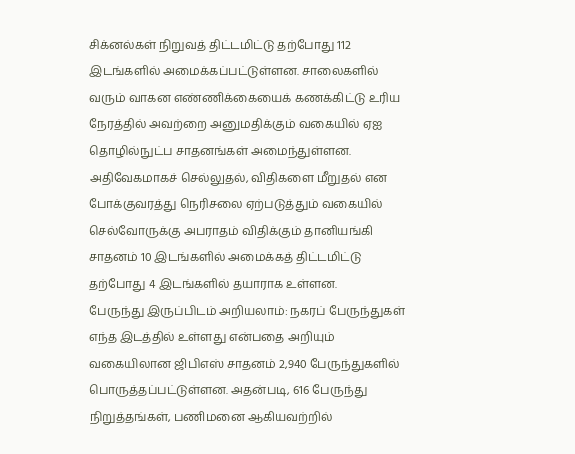சிக்னல்கள் நிறுவத் திட்டமிட்டு தற்போது 112 இடங்களில் அமைக்கப்பட்டுள்ளன. சாலைகளில் வரும் வாகன எண்ணிக்கையைக் கணக்கிட்டு உரிய நேரத்தில் அவற்றை அனுமதிக்கும் வகையில் ஏஐ தொழில்நுட்ப சாதனங்கள் அமைந்துள்ளன.
அதிவேகமாகச் செல்லுதல், விதிகளை மீறுதல் என போக்குவரத்து நெரிசலை ஏற்படுத்தும் வகையில் செல்வோருக்கு அபராதம் விதிக்கும் தானியங்கி சாதனம் 10 இடங்களில் அமைக்கத் திட்டமிட்டு தற்போது 4 இடங்களில் தயாராக உள்ளன.
பேருந்து இருப்பிடம் அறியலாம்: நகரப் பேருந்துகள் எந்த இடத்தில் உள்ளது என்பதை அறியும் வகையிலான ஜிபிஎஸ் சாதனம் 2,940 பேருந்துகளில் பொருத்தப்பட்டுள்ளன. அதன்படி, 616 பேருந்து நிறுத்தங்கள், பணிமனை ஆகியவற்றில்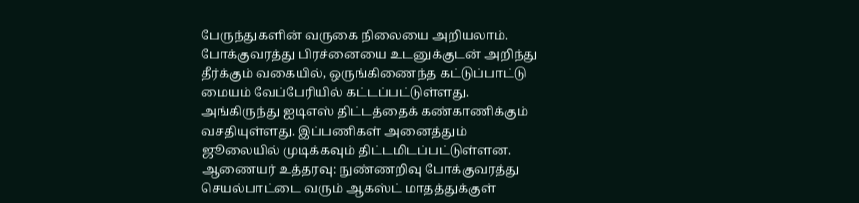பேருந்துகளின் வருகை நிலையை அறியலாம்.
போக்குவரத்து பிரச்னையை உடனுக்குடன் அறிந்து தீர்க்கும் வகையில், ஒருங்கிணைந்த கட்டுப்பாட்டு மையம் வேப்பேரியில் கட்டப்பட்டுள்ளது. அங்கிருந்து ஐடிஎஸ் திட்டத்தைக் கண்காணிக்கும் வசதியுள்ளது. இப்பணிகள் அனைத்தும் ஜூலையில் முடிக்கவும் திட்டமிடப்பட்டுள்ளன.
ஆணையர் உத்தரவு: நுண்ணறிவு போக்குவரத்து செயல்பாட்டை வரும் ஆகஸ்ட் மாதத்துக்குள்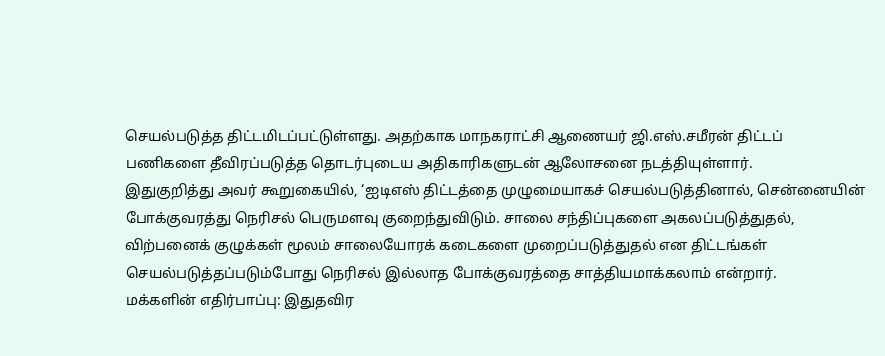செயல்படுத்த திட்டமிடப்பட்டுள்ளது. அதற்காக மாநகராட்சி ஆணையர் ஜி.எஸ்.சமீரன் திட்டப் பணிகளை தீவிரப்படுத்த தொடர்புடைய அதிகாரிகளுடன் ஆலோசனை நடத்தியுள்ளார்.
இதுகுறித்து அவர் கூறுகையில், ‘ஐடிஎஸ் திட்டத்தை முழுமையாகச் செயல்படுத்தினால், சென்னையின் போக்குவரத்து நெரிசல் பெருமளவு குறைந்துவிடும். சாலை சந்திப்புகளை அகலப்படுத்துதல், விற்பனைக் குழுக்கள் மூலம் சாலையோரக் கடைகளை முறைப்படுத்துதல் என திட்டங்கள் செயல்படுத்தப்படும்போது நெரிசல் இல்லாத போக்குவரத்தை சாத்தியமாக்கலாம் என்றார்.
மக்களின் எதிர்பாப்பு: இதுதவிர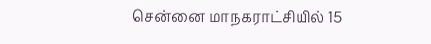சென்னை மாநகராட்சியில் 15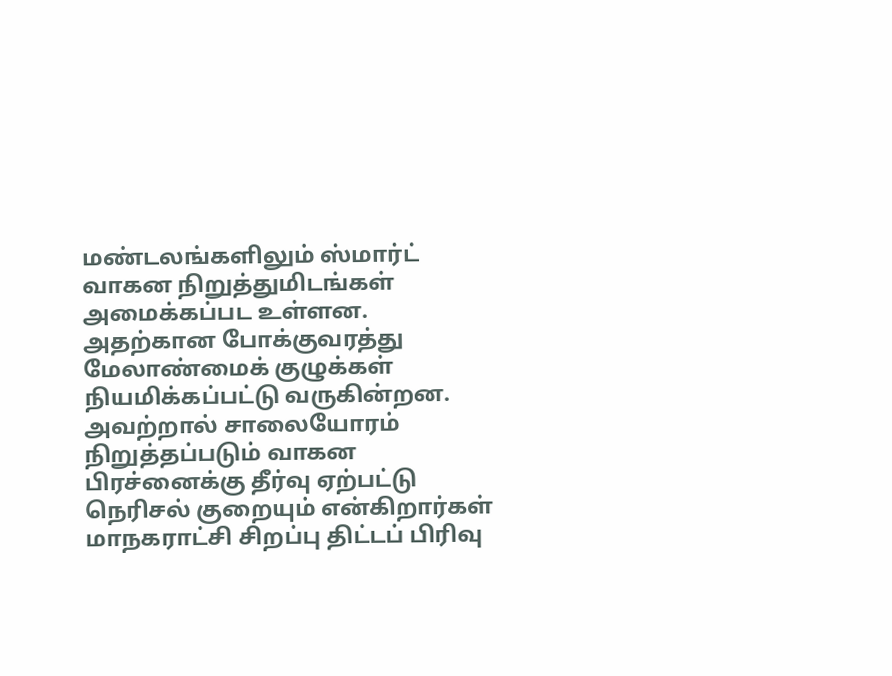மண்டலங்களிலும் ஸ்மார்ட் வாகன நிறுத்துமிடங்கள் அமைக்கப்பட உள்ளன. அதற்கான போக்குவரத்து மேலாண்மைக் குழுக்கள் நியமிக்கப்பட்டு வருகின்றன. அவற்றால் சாலையோரம் நிறுத்தப்படும் வாகன பிரச்னைக்கு தீர்வு ஏற்பட்டு நெரிசல் குறையும் என்கிறார்கள் மாநகராட்சி சிறப்பு திட்டப் பிரிவு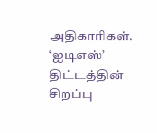அதிகாரிகள்.
‘ஐடிஎஸ்’ திட்டத்தின் சிறப்பு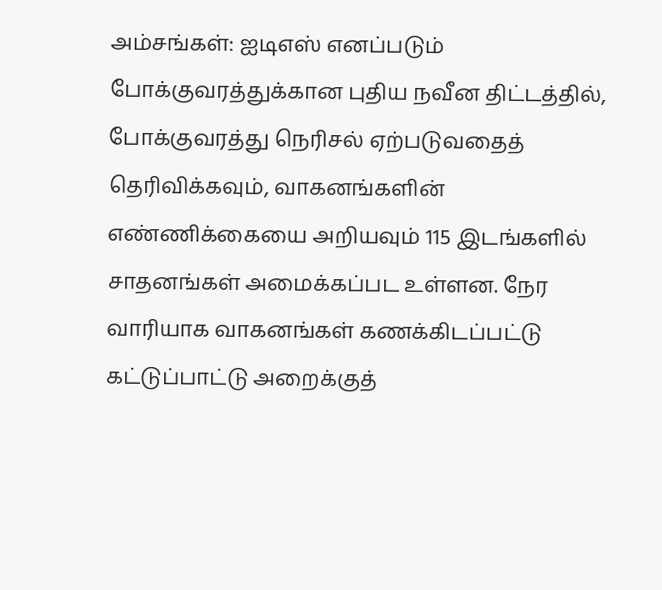அம்சங்கள்: ஐடிஎஸ் எனப்படும் போக்குவரத்துக்கான புதிய நவீன திட்டத்தில், போக்குவரத்து நெரிசல் ஏற்படுவதைத் தெரிவிக்கவும், வாகனங்களின் எண்ணிக்கையை அறியவும் 115 இடங்களில் சாதனங்கள் அமைக்கப்பட உள்ளன. நேர வாரியாக வாகனங்கள் கணக்கிடப்பட்டு கட்டுப்பாட்டு அறைக்குத்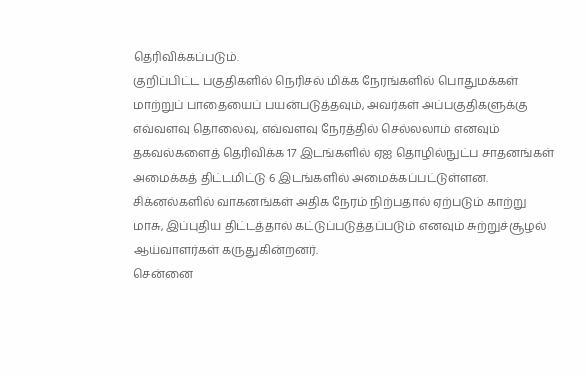தெரிவிக்கப்படும்.
குறிப்பிட்ட பகுதிகளில் நெரிசல் மிக்க நேரங்களில் பொதுமக்கள் மாற்றுப் பாதையைப் பயன்படுத்தவும், அவர்கள் அப்பகுதிகளுக்கு எவ்வளவு தொலைவு, எவ்வளவு நேரத்தில் செல்லலாம் எனவும் தகவல்களைத் தெரிவிக்க 17 இடங்களில் ஏஐ தொழில்நுட்ப சாதனங்கள் அமைக்கத் திட்டமிட்டு 6 இடங்களில் அமைக்கப்பட்டுள்ளன. சிக்னல்களில் வாகனங்கள் அதிக நேரம் நிற்பதால் ஏற்படும் காற்று மாசு, இப்புதிய திட்டத்தால் கட்டுப்படுத்தப்படும் எனவும் சுற்றுச்சூழல் ஆய்வாளர்கள் கருதுகின்றனர்.
சென்னை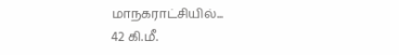மாநகராட்சியில்...
42 கி.மீ.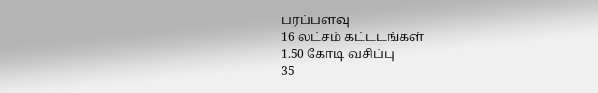பரப்பளவு
16 லட்சம் கட்டடங்கள்
1.50 கோடி வசிப்பு
35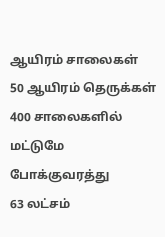ஆயிரம் சாலைகள்
50 ஆயிரம் தெருக்கள்
400 சாலைகளில் மட்டுமே போக்குவரத்து
63 லட்சம்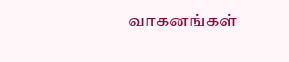வாகனங்கள்